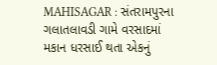MAHISAGAR : સંતરામપુરના ગલાતલાવડી ગામે વરસાદમાં મકાન ધરસાઈ થતા એકનું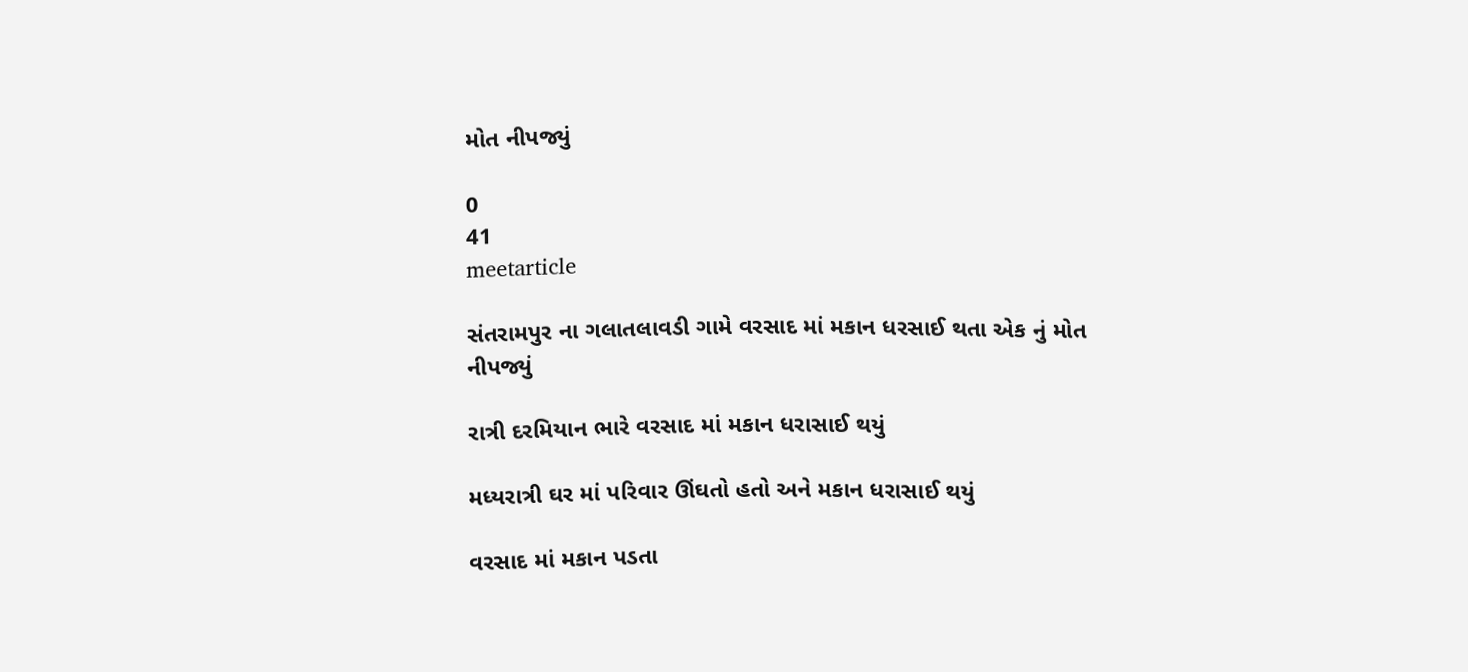મોત નીપજ્યું

0
41
meetarticle

સંતરામપુર ના ગલાતલાવડી ગામે વરસાદ માં મકાન ધરસાઈ થતા એક નું મોત નીપજ્યું

રાત્રી દરમિયાન ભારે વરસાદ માં મકાન ધરાસાઈ થયું

મધ્યરાત્રી ઘર માં પરિવાર ઊંઘતો હતો અને મકાન ધરાસાઈ થયું

વરસાદ માં મકાન પડતા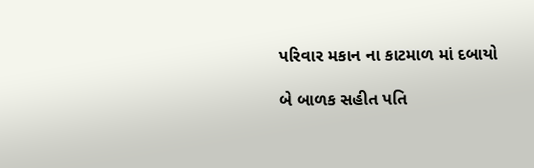પરિવાર મકાન ના કાટમાળ માં દબાયો

બે બાળક સહીત પતિ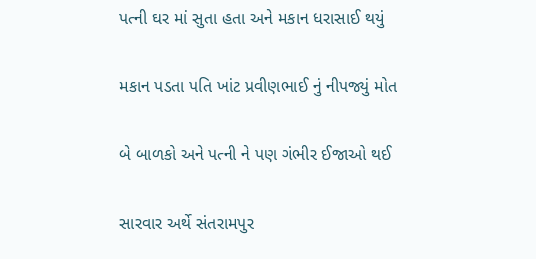પત્ની ઘર માં સુતા હતા અને મકાન ધરાસાઈ થયું

મકાન પડતા પતિ ખાંટ પ્રવીણભાઈ નું નીપજ્યું મોત

બે બાળકો અને પત્ની ને પણ ગંભીર ઈજાઓ થઈ

સારવાર અર્થે સંતરામપુર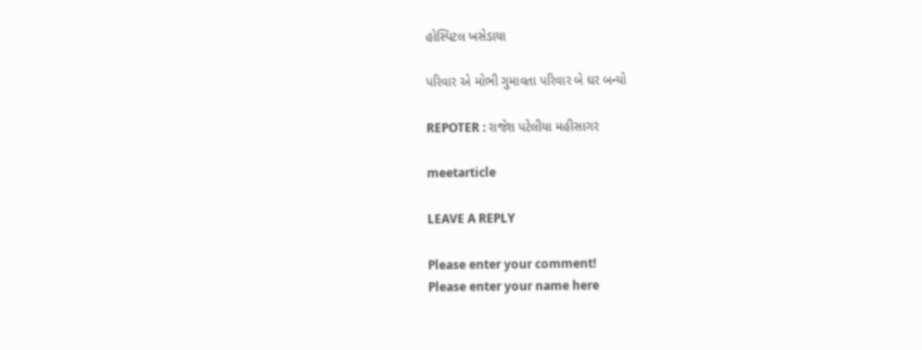હોસ્પિટલ ખસેડાયા

પરિવાર એ મોભી ગુમાવતા પરિવાર બે ઘર બન્યો

REPOTER : રાજેશ પટેલીયા મહીસાગર

meetarticle

LEAVE A REPLY

Please enter your comment!
Please enter your name here